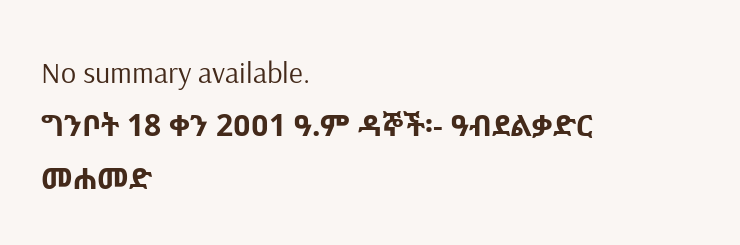No summary available.
ግንቦት 18 ቀን 2ዐዐ1 ዓ.ም ዳኞች፡- ዓብደልቃድር መሐመድ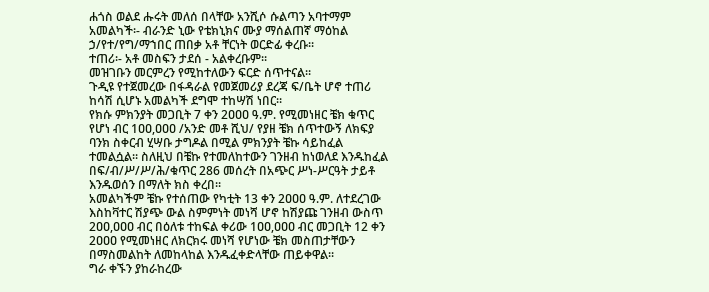ሐጎስ ወልደ ሑሩት መለሰ በላቸው አንሺሶ ሱልጣን አባተማም አመልካች፡- ብራንድ ኒው የቴክኒክና ሙያ ማሰልጠኛ ማዕከል ኃ/የተ/የግ/ማኀበር ጠበቃ አቶ ቸርነት ወርድፊ ቀረቡ።
ተጠሪ፡- አቶ መስፍን ታደሰ - አልቀረቡም።
መዝገቡን መርምረን የሚከተለውን ፍርድ ሰጥተናል።
ጉዲዩ የተጀመረው በፋዳራል የመጀመሪያ ደረጃ ፍ/ቤት ሆኖ ተጠሪ ከሳሽ ሲሆኑ አመልካች ደግሞ ተከሣሽ ነበር።
የክሱ ምክንያት መጋቢት 7 ቀን 2ዐዐዐ ዓ.ም. የሚመነዘር ቼክ ቁጥር የሆነ ብር 1ዐዐ,ዐዐዐ /አንድ መቶ ሺህ/ የያዘ ቼክ ሰጥተውኝ ለክፍያ ባንክ ስቀርብ ሂሣቡ ታግዶል በሚል ምክንያት ቼኩ ሳይከፈል ተመልሷል። ስለዚህ በቼኩ የተመለከተውን ገንዘብ ከነወለደ እንዱከፈል በፍ/ብ/ሥ/ሥ/ሕ/ቁጥር 286 መሰረት በአጭር ሥነ-ሥርዓት ታይቶ እንዱወሰን በማለት ክስ ቀረበ።
አመልካችም ቼኩ የተሰጠው የካቲት 13 ቀን 2ዐዐዐ ዓ.ም. ለተደረገው እስከቫተር ሽያጭ ውል ስምምነት መነሻ ሆኖ ከሽያጩ ገንዘብ ውስጥ 2ዐዐ,ዐዐዐ ብር በዕለቱ ተከፍል ቀሪው 1ዐዐ,ዐዐዐ ብር መጋቢት 12 ቀን 2ዐዐዐ የሚመነዘር ለክርክሩ መነሻ የሆነው ቼክ መስጠታቸውን በማስመልከት ለመከላከል እንዱፈቀድላቸው ጠይቀዋል።
ግራ ቀኙን ያከራከረው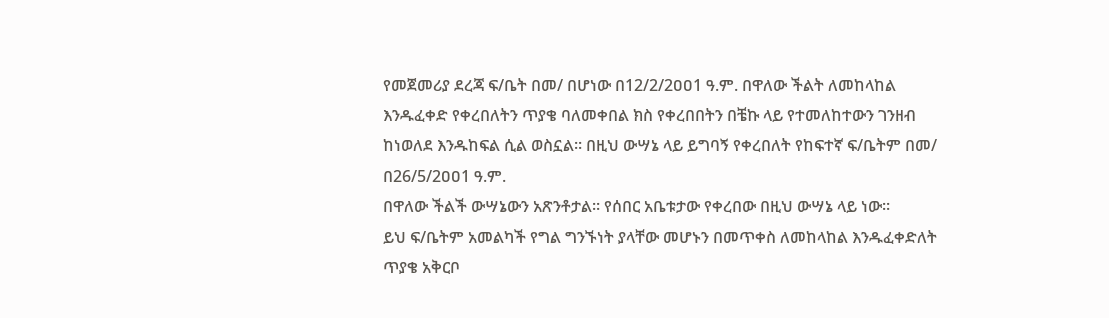የመጀመሪያ ደረጃ ፍ/ቤት በመ/ በሆነው በ12/2/2ዐዐ1 ዓ.ም. በዋለው ችልት ለመከላከል እንዱፈቀድ የቀረበለትን ጥያቄ ባለመቀበል ክስ የቀረበበትን በቼኩ ላይ የተመለከተውን ገንዘብ ከነወለደ እንዱከፍል ሲል ወስኗል። በዚህ ውሣኔ ላይ ይግባኝ የቀረበለት የከፍተኛ ፍ/ቤትም በመ/ በ26/5/2ዐዐ1 ዓ.ም.
በዋለው ችልች ውሣኔውን አጽንቶታል። የሰበር አቤቱታው የቀረበው በዚህ ውሣኔ ላይ ነው።
ይህ ፍ/ቤትም አመልካች የግል ግንኙነት ያላቸው መሆኑን በመጥቀስ ለመከላከል እንዱፈቀድለት ጥያቄ አቅርቦ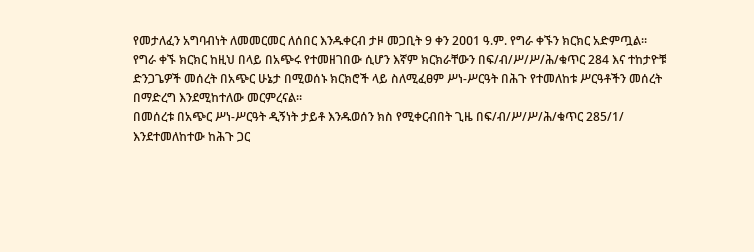የመታለፈን አግባብነት ለመመርመር ለሰበር እንዱቀርብ ታዞ መጋቢት 9 ቀን 2ዐዐ1 ዓ.ም. የግራ ቀኙን ክርክር አድምጧል።
የግራ ቀኙ ክርክር ከዚህ በላይ በአጭሩ የተመዘገበው ሲሆን እኛም ክርክራቸውን በፍ/ብ/ሥ/ሥ/ሕ/ቁጥር 284 እና ተከታዮቹ ድንጋጌዎች መሰረት በአጭር ሁኔታ በሚወሰኑ ክርክሮች ላይ ስለሚፈፀም ሥነ-ሥርዓት በሕጉ የተመለከቱ ሥርዓቶችን መሰረት በማድረግ እንደሚከተለው መርምረናል።
በመሰረቱ በአጭር ሥነ-ሥርዓት ዲኝነት ታይቶ እንዱወሰን ክስ የሚቀርብበት ጊዜ በፍ/ብ/ሥ/ሥ/ሕ/ቁጥር 285/1/ እንደተመለከተው ከሕጉ ጋር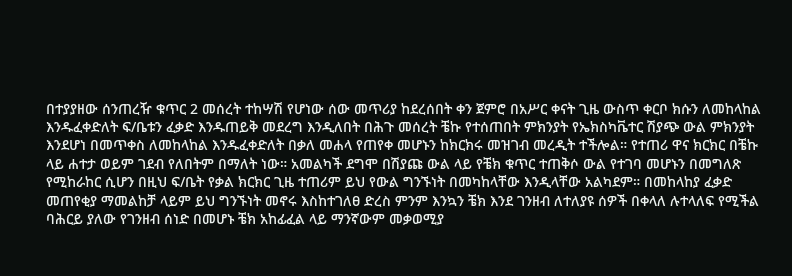በተያያዘው ሰንጠረዥ ቁጥር 2 መሰረት ተከሣሽ የሆነው ሰው መጥሪያ ከደረሰበት ቀን ጀምሮ በአሥር ቀናት ጊዜ ውስጥ ቀርቦ ክሱን ለመከላከል እንዱፈቀድለት ፍ/ቤቱን ፈቃድ እንዱጠይቅ መደረግ እንዲለበት በሕጉ መሰረት ቼኩ የተሰጠበት ምክንያት የኤክስካቬተር ሽያጭ ውል ምክንያት እንደሆነ በመጥቀስ ለመከላከል እንዱፈቀድለት በቃለ መሐላ የጠየቀ መሆኑን ከክርክሩ መዝገብ መረዲት ተችሎል። የተጠሪ ዋና ክርክር በቼኩ ላይ ሐተታ ወይም ገደብ የለበትም በማለት ነው። አመልካች ደግሞ በሽያጩ ውል ላይ የቼክ ቁጥር ተጠቅሶ ውል የተገባ መሆኑን በመግለጽ የሚከራከር ሲሆን በዚህ ፍ/ቤት የቃል ክርክር ጊዜ ተጠሪም ይህ የውል ግንኙነት በመካከላቸው እንዲላቸው አልካደም። በመከላከያ ፈቃድ መጠየቂያ ማመልከቻ ላይም ይህ ግንኙነት መኖሩ እስከተገለፀ ድረስ ምንም እንኳን ቼክ እንደ ገንዘብ ለተለያዩ ሰዎች በቀላለ ሉተላለፍ የሚችል ባሕርይ ያለው የገንዘብ ሰነድ በመሆኑ ቼክ አከፊፈል ላይ ማንኛውም መቃወሚያ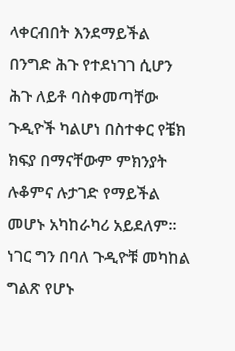ላቀርብበት እንደማይችል በንግድ ሕጉ የተደነገገ ሲሆን ሕጉ ለይቶ ባስቀመጣቸው ጉዲዮች ካልሆነ በስተቀር የቼክ ክፍያ በማናቸውም ምክንያት ሉቆምና ሉታገድ የማይችል መሆኑ አካከራካሪ አይደለም። ነገር ግን በባለ ጉዲዮቹ መካከል ግልጽ የሆኑ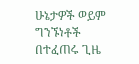ሁኔታዎች ወይም ግንኙነቶች በተፈጠሩ ጊዜ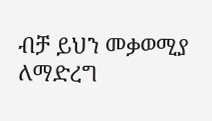ብቻ ይህን መቃወሚያ ለማድረግ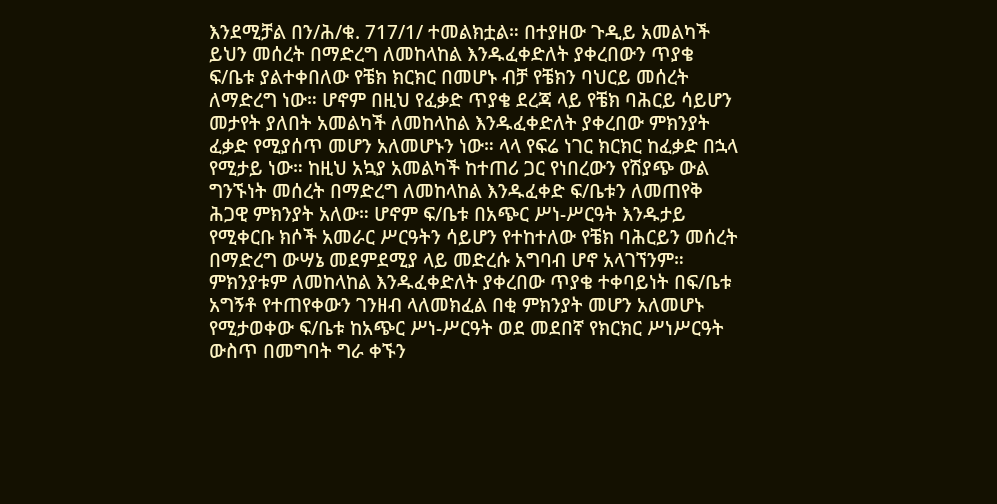እንደሚቻል በን/ሕ/ቁ. 717/1/ ተመልክቷል። በተያዘው ጉዲይ አመልካች ይህን መሰረት በማድረግ ለመከላከል እንዱፈቀድለት ያቀረበውን ጥያቄ ፍ/ቤቱ ያልተቀበለው የቼክ ክርክር በመሆኑ ብቻ የቼክን ባህርይ መሰረት ለማድረግ ነው። ሆኖም በዚህ የፈቃድ ጥያቄ ደረጃ ላይ የቼክ ባሕርይ ሳይሆን መታየት ያለበት አመልካች ለመከላከል እንዱፈቀድለት ያቀረበው ምክንያት ፈቃድ የሚያሰጥ መሆን አለመሆኑን ነው። ላላ የፍሬ ነገር ክርክር ከፈቃድ በኋላ የሚታይ ነው። ከዚህ አኳያ አመልካች ከተጠሪ ጋር የነበረውን የሽያጭ ውል ግንኙነት መሰረት በማድረግ ለመከላከል እንዱፈቀድ ፍ/ቤቱን ለመጠየቅ ሕጋዊ ምክንያት አለው። ሆኖም ፍ/ቤቱ በአጭር ሥነ-ሥርዓት እንዱታይ የሚቀርቡ ክሶች አመራር ሥርዓትን ሳይሆን የተከተለው የቼክ ባሕርይን መሰረት በማድረግ ውሣኔ መደምደሚያ ላይ መድረሱ አግባብ ሆኖ አላገኘንም። ምክንያቱም ለመከላከል እንዱፈቀድለት ያቀረበው ጥያቄ ተቀባይነት በፍ/ቤቱ አግኝቶ የተጠየቀውን ገንዘብ ላለመክፈል በቂ ምክንያት መሆን አለመሆኑ የሚታወቀው ፍ/ቤቱ ከአጭር ሥነ-ሥርዓት ወደ መደበኛ የክርክር ሥነሥርዓት ውስጥ በመግባት ግራ ቀኙን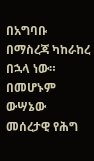በአግባቡ በማስረጃ ካከራከረ በኋላ ነው። በመሆኑም ውሣኔው መሰረታዊ የሕግ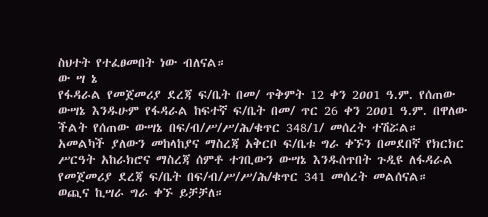ስህተት የተፈፀመበት ነው ብለናል።
ው ሣ ኔ
የፋዳራል የመጀመሪያ ደረጃ ፍ/ቤት በመ/ ጥቅምት 12 ቀን 2ዐዐ1 ዓ.ም. የሰጠው ውሣኔ እንዱሁም የፋዳራል ከፍተኛ ፍ/ቤት በመ/ ጥር 26 ቀን 2ዐዐ1 ዓ.ም. በዋለው ችልት የሰጠው ውሣኔ በፍ/ብ/ሥ/ሥ/ሕ/ቁጥር 348/1/ መሰረት ተሽሯል።
አመልካች ያለውን መከላከያና ማስረጃ አቅርቦ ፍ/ቤቱ ግራ ቀኙን በመደበኛ የክርክር ሥርዓት አከራክሮና ማስረጃ ሰምቶ ተገቢውን ውሣኔ እንዱሰጥበት ጉዲዩ ለፋዳራል የመጀመሪያ ደረጃ ፍ/ቤት በፍ/ብ/ሥ/ሥ/ሕ/ቁጥር 341 መሰረት መልሰናል።
ወጪና ኪሣራ ግራ ቀኙ ይቻቻለ።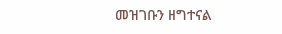መዝገቡን ዘግተናል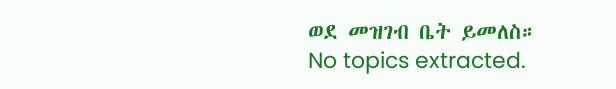ወደ መዝገብ ቤት ይመለስ።
No topics extracted.